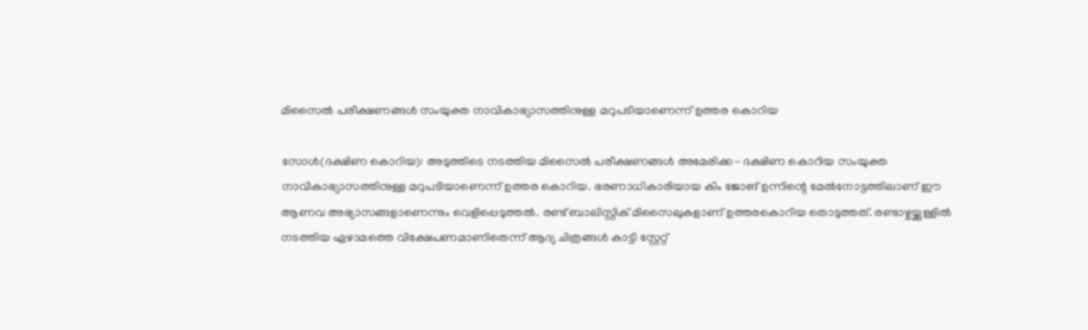മിസൈല്‍ പരീക്ഷണങ്ങള്‍ സംയുക്ത നാവികാഭ്യാസത്തിനുള്ള മറുപടിയാണെന്ന് ഉത്തര കൊറിയ

സോള്‍(ദക്ഷിണ കൊറിയ): അടുത്തിടെ നടത്തിയ മിസൈല്‍ പരീക്ഷണങ്ങള്‍ അമേരിക്ക- ദക്ഷിണ കൊറിയ സംയുക്ത നാവികാഭ്യാസത്തിനുള്ള മറുപടിയാണെന്ന് ഉത്തര കൊറിയ. ഭരണാധികാരിയായ കിം ജോങ് ഉന്നിന്റെ മേല്‍നോട്ടത്തിലാണ് ഈ ആണവ അഭ്യാസങ്ങളാണെന്നും വെളിപ്പെടുത്തല്‍. രണ്ട് ബാലിസ്റ്റിക് മിസൈലുകളാണ് ഉത്തരകൊറിയ തൊടുത്തത്. രണ്ടാഴ്ചയ്ക്കുള്ളില്‍ നടത്തിയ ഏഴാമത്തെ വിക്ഷേപണമാണിതെന്ന് ആദ്യ ചിത്രങ്ങള്‍ കാട്ടി സ്റ്റേറ്റ്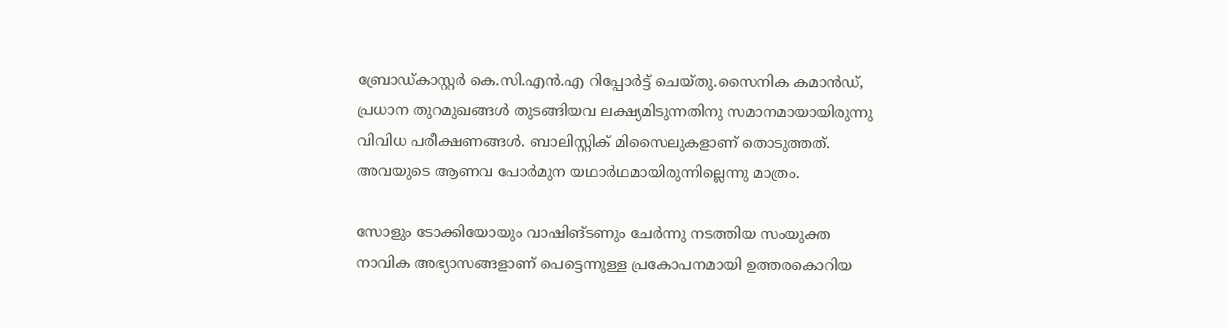ബ്രോഡ്കാസ്റ്റര്‍ കെ.സി.എന്‍.എ റിപ്പോര്‍ട്ട് ചെയ്തു.സൈനിക കമാന്‍ഡ്, പ്രധാന തുറമുഖങ്ങള്‍ തുടങ്ങിയവ ലക്ഷ്യമിടുന്നതിനു സമാനമായായിരുന്നു വിവിധ പരീക്ഷണങ്ങള്‍. ബാലിസ്റ്റിക് മിസൈലുകളാണ് തൊടുത്തത്. അവയുടെ ആണവ പോര്‍മുന യഥാര്‍ഥമായിരുന്നില്ലെന്നു മാത്രം.

സോളും ടോക്കിയോയും വാഷിങ്ടണും ചേര്‍ന്നു നടത്തിയ സംയുക്ത നാവിക അഭ്യാസങ്ങളാണ് പെട്ടെന്നുള്ള പ്രകോപനമായി ഉത്തരകൊറിയ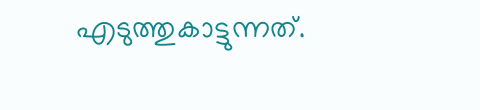എടുത്തുകാട്ടുന്നത്.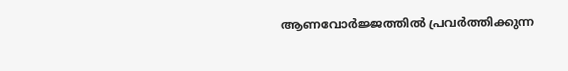ആണവോര്‍ജ്ജത്തില്‍ പ്രവര്‍ത്തിക്കുന്ന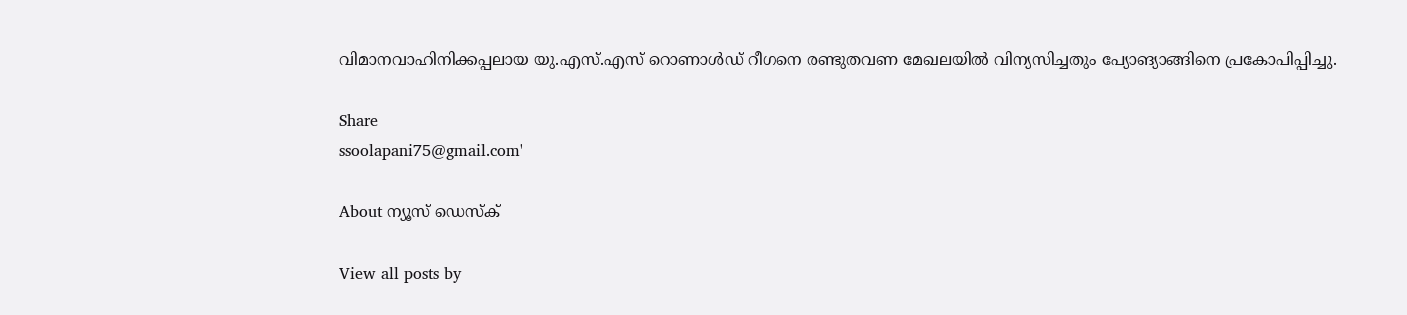വിമാനവാഹിനിക്കപ്പലായ യു.എസ്.എസ് റൊണാള്‍ഡ് റീഗനെ രണ്ടുതവണ മേഖലയില്‍ വിന്യസിച്ചതും പ്യോങ്യാങ്ങിനെ പ്രകോപിപ്പിച്ചു.

Share
ssoolapani75@gmail.com'

About ന്യൂസ് ഡെസ്ക്

View all posts by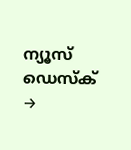ന്യൂസ് ഡെസ്ക് →